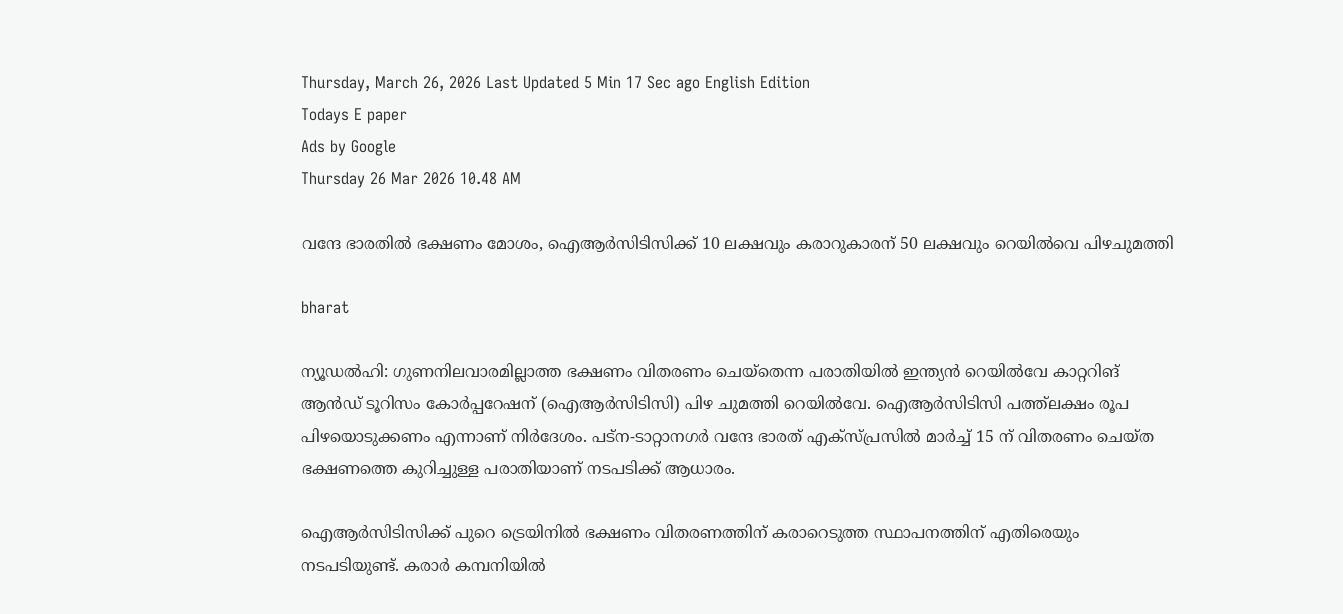Thursday, March 26, 2026 Last Updated 5 Min 17 Sec ago English Edition
Todays E paper
Ads by Google
Thursday 26 Mar 2026 10.48 AM

വന്ദേ ഭാരതില്‍ ഭക്ഷണം മോശം, ഐആര്‍സിടിസിക്ക് 10 ലക്ഷവും കരാറുകാരന് 50 ലക്ഷവും റെയില്‍വെ പിഴചുമത്തി

bharat

ന്യൂഡല്‍ഹി: ഗുണനിലവാരമില്ലാത്ത ഭക്ഷണം വിതരണം ചെയ്‌തെന്ന പരാതിയില്‍ ഇന്ത്യന്‍ റെയില്‍വേ കാറ്ററിങ് ആന്‍ഡ് ടൂറിസം കോര്‍പ്പറേഷന് (ഐആര്‍സിടിസി) പിഴ ചുമത്തി റെയില്‍വേ. ഐആര്‍സിടിസി പത്ത്‌ലക്ഷം രൂപ പിഴയൊടുക്കണം എന്നാണ് നിര്‍ദേശം. പട്ന-ടാറ്റാനഗര്‍ വന്ദേ ഭാരത് എക്സ്പ്രസില്‍ മാര്‍ച്ച് 15 ന് വിതരണം ചെയ്ത ഭക്ഷണത്തെ കുറിച്ചുള്ള പരാതിയാണ് നടപടിക്ക് ആധാരം.

ഐആര്‍സിടിസിക്ക് പുറെ ട്രെയിനില്‍ ഭക്ഷണം വിതരണത്തിന് കരാറെടുത്ത സ്ഥാപനത്തിന് എതിരെയും നടപടിയുണ്ട്. കരാര്‍ കമ്പനിയില്‍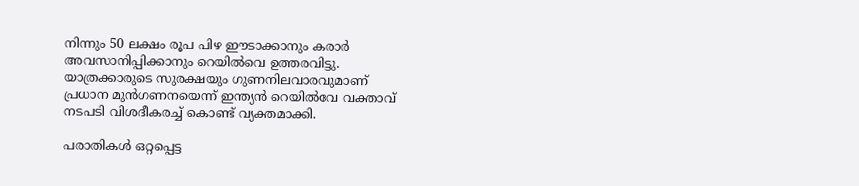നിന്നും 50 ലക്ഷം രൂപ പിഴ ഈടാക്കാനും കരാര്‍ അവസാനിപ്പിക്കാനും റെയില്‍വെ ഉത്തരവിട്ടു. യാത്രക്കാരുടെ സുരക്ഷയും ഗുണനിലവാരവുമാണ് പ്രധാന മുന്‍ഗണനയെന്ന് ഇന്ത്യന്‍ റെയില്‍വേ വക്താവ് നടപടി വിശദീകരച്ച് കൊണ്ട് വ്യക്തമാക്കി.

പരാതികള്‍ ഒറ്റപ്പെട്ട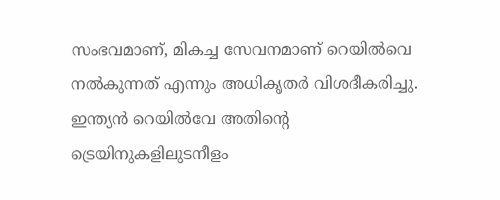സംഭവമാണ്, മികച്ച സേവനമാണ് റെയില്‍വെ നല്‍കുന്നത് എന്നും അധികൃതര്‍ വിശദീകരിച്ചു. ഇന്ത്യന്‍ റെയില്‍വേ അതിന്റെ ട്രെയിനുകളിലുടനീളം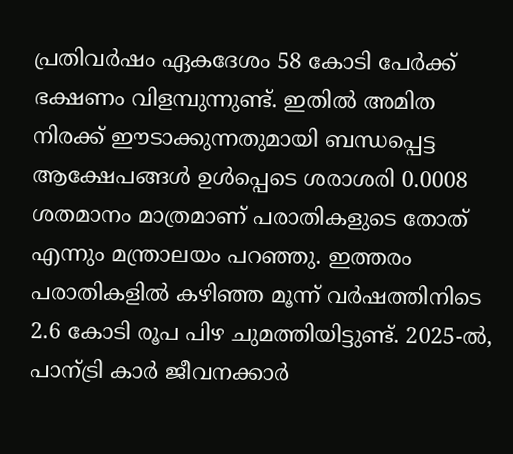പ്രതിവര്‍ഷം ഏകദേശം 58 കോടി പേര്‍ക്ക് ഭക്ഷണം വിളമ്പുന്നുണ്ട്. ഇതില്‍ അമിത നിരക്ക് ഈടാക്കുന്നതുമായി ബന്ധപ്പെട്ട ആക്ഷേപങ്ങള്‍ ഉള്‍പ്പെടെ ശരാശരി 0.0008 ശതമാനം മാത്രമാണ് പരാതികളുടെ തോത് എന്നും മന്ത്രാലയം പറഞ്ഞു. ഇത്തരം പരാതികളില്‍ കഴിഞ്ഞ മൂന്ന് വര്‍ഷത്തിനിടെ 2.6 കോടി രൂപ പിഴ ചുമത്തിയിട്ടുണ്ട്. 2025-ല്‍, പാന്ട്രി കാര്‍ ജീവനക്കാര്‍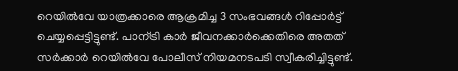റെയില്‍വേ യാത്രക്കാരെ ആക്രമിച്ച 3 സംഭവങ്ങള്‍ റിപ്പോര്‍ട്ട് ചെയ്യപ്പെട്ടിട്ടുണ്ട്. പാന്ട്രി കാര്‍ ജീവനക്കാര്‍ക്കെതിരെ അതത് സര്‍ക്കാര്‍ റെയില്‍വേ പോലീസ് നിയമനടപടി സ്വീകരിച്ചിട്ടുണ്ട്.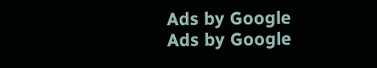Ads by Google
Ads by Google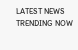LATEST NEWS
TRENDING NOW